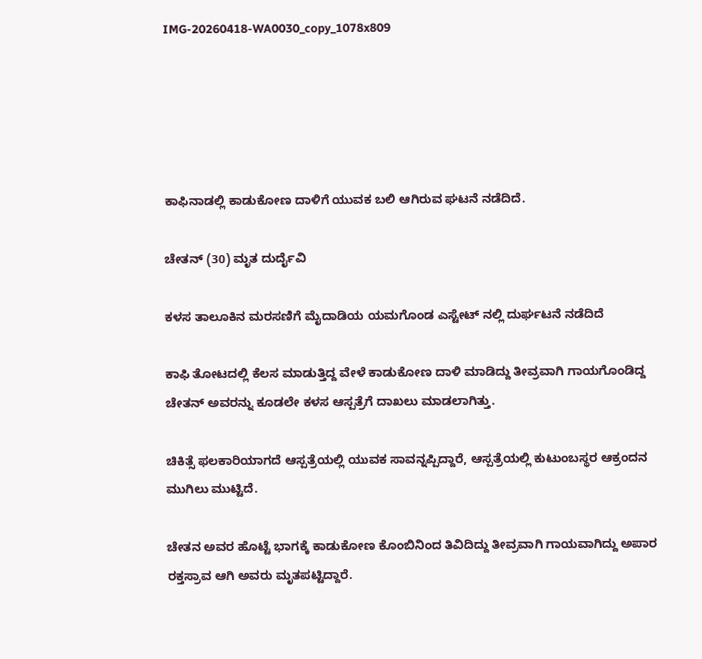IMG-20260418-WA0030_copy_1078x809





ಕಾಫಿನಾಡಲ್ಲಿ ಕಾಡುಕೋಣ ದಾಳಿಗೆ ಯುವಕ ಬಲಿ ಆಗಿರುವ ಘಟನೆ ನಡೆದಿದೆ.

ಚೇತನ್ (30) ಮೃತ‌ ದುರ್ದೈವಿ

ಕಳಸ ತಾಲೂಕಿನ ಮರಸಣಿಗೆ ಮೈದಾಡಿಯ ಯಮಗೊಂಡ ಎಸ್ಟೇಟ್ ನಲ್ಲಿ ದುರ್ಘಟನೆ ನಡೆದಿದೆ

ಕಾಫಿ ತೋಟದಲ್ಲಿ ಕೆಲಸ ಮಾಡುತ್ತಿದ್ದ ವೇಳೆ ಕಾಡುಕೋಣ ದಾಳಿ ಮಾಡಿದ್ದು ತೀವ್ರವಾಗಿ ಗಾಯಗೊಂಡಿದ್ದ ಚೇತನ್ ಅವರನ್ನು ಕೂಡಲೇ ಕಳಸ ಆಸ್ಪತ್ರೆಗೆ ದಾಖಲು ಮಾಡಲಾಗಿತ್ತು.

ಚಿಕಿತ್ಸೆ ಫಲಕಾರಿಯಾಗದೆ ಆಸ್ಪತ್ರೆಯಲ್ಲಿ ಯುವಕ ಸಾವನ್ನಪ್ಪಿದ್ದಾರೆ, ಆಸ್ಪತ್ರೆಯಲ್ಲಿ ಕುಟುಂಬಸ್ಥರ ಆಕ್ರಂದನ ಮುಗಿಲು ಮುಟ್ಟಿದೆ.

ಚೇತನ ಅವರ ಹೊಟ್ಟೆ ಭಾಗಕ್ಕೆ ಕಾಡುಕೋಣ ಕೊಂಬಿನಿಂದ ತಿವಿದಿದ್ದು ತೀವ್ರವಾಗಿ ಗಾಯವಾಗಿದ್ದು ಅಪಾರ ರಕ್ತಸ್ರಾವ ಆಗಿ ಅವರು ಮೃತಪಟ್ಟಿದ್ದಾರೆ.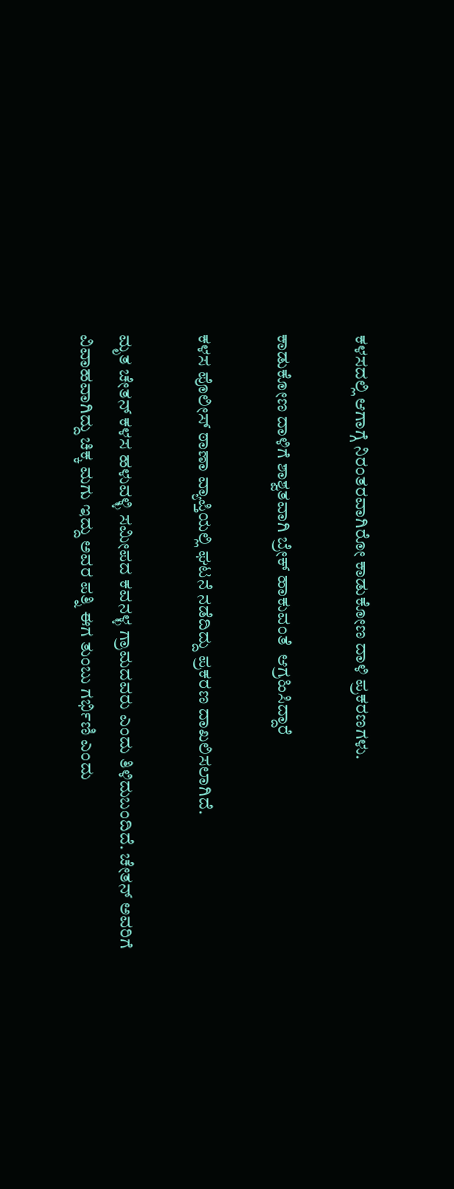ಕಳಸದಲ್ಲಿ ಆಗಾಗ್ಗೆ ನಿರಂತರವಾಗಿರೋ ಕಾಡುಕೋಣ ದಾಳಿ ಪ್ರಕರಣಗಳು.

ಕಾಡುಕೋಣ ದಾಳಿಗೆ ಶಾಶ್ವತವಾಗಿ ಬ್ರೇಕ್ ಹಾಕುವಂತೆ  ಆಗ್ರಹಿಸಿದ್ದಾರೆ

ಕಳಸ ಪೊಲೀಸ್ ಠಾಣಾ ವ್ಯಾಪ್ತಿಯಲ್ಲಿ ಘಟನೆ ನಡೆದಿದ್ದು ಪ್ರಕರಣ ದಾಖಲಿಸಲಾಗಿದೆ.

ಮೃತ ಚೇತನ್ ಕಳಸ ಹಳುವಳ್ಳಿ ಸಮೀಪದ ಕವನಳ್ಳ ಗ್ರಾಮದವರು ಎಂದು ತಿಳಿದುಬಂದಿದೆ. ಚೇತನ್ ಅವರಿಗೆ ವಿವಾಹವಾಗಿದ್ದು ಚಿಕ್ಕ ಮಗು ಇದ್ದು ಅವರ ಪತ್ನಿ ಈಗ ತುಂಬು ಗರ್ಭಿಣಿ ಎಂದು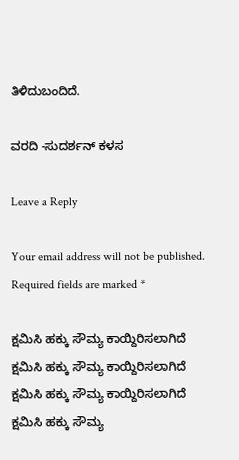ತಿಳಿದುಬಂದಿದೆ.

ವರದಿ -ಸುದರ್ಶನ್ ಕಳಸ

Leave a Reply

Your email address will not be published. Required fields are marked *

ಕ್ಷಮಿಸಿ ಹಕ್ಕು ಸೌಮ್ಯ ಕಾಯ್ದಿರಿಸಲಾಗಿದೆ
ಕ್ಷಮಿಸಿ ಹಕ್ಕು ಸೌಮ್ಯ ಕಾಯ್ದಿರಿಸಲಾಗಿದೆ
ಕ್ಷಮಿಸಿ ಹಕ್ಕು ಸೌಮ್ಯ ಕಾಯ್ದಿರಿಸಲಾಗಿದೆ
ಕ್ಷಮಿಸಿ ಹಕ್ಕು ಸೌಮ್ಯ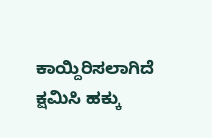ಕಾಯ್ದಿರಿಸಲಾಗಿದೆ
ಕ್ಷಮಿಸಿ ಹಕ್ಕು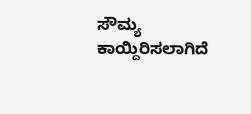ಸೌಮ್ಯ ಕಾಯ್ದಿರಿಸಲಾಗಿದೆ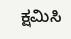ಕ್ಷಮಿಸಿ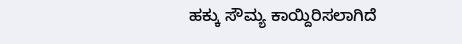ಹಕ್ಕು ಸೌಮ್ಯ ಕಾಯ್ದಿರಿಸಲಾಗಿದೆ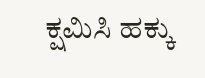ಕ್ಷಮಿಸಿ ಹಕ್ಕು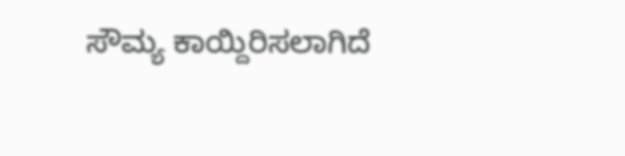ಸೌಮ್ಯ ಕಾಯ್ದಿರಿಸಲಾಗಿದೆ